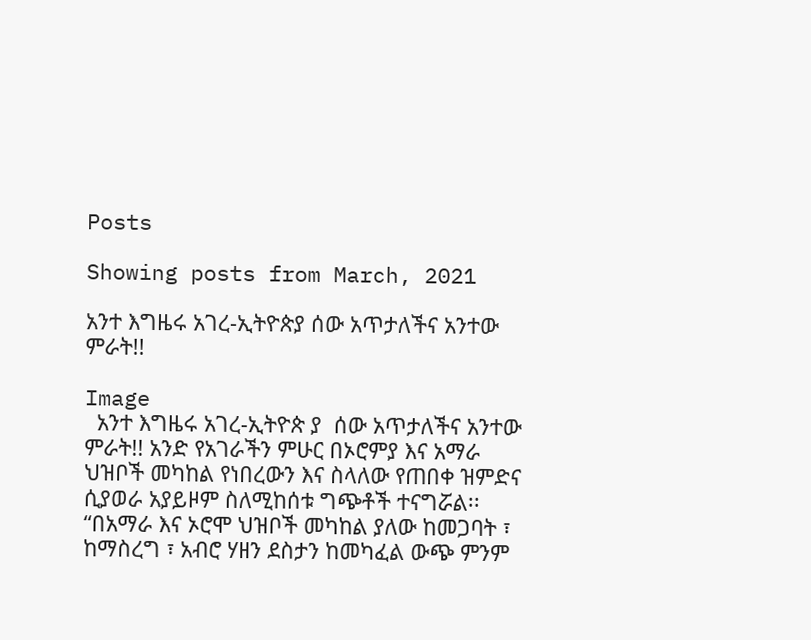Posts

Showing posts from March, 2021

አንተ እግዜሩ አገረ-ኢትዮጵያ ሰው አጥታለችና አንተው ምራት!!

Image
  አንተ እግዜሩ አገረ-ኢትዮጵ ያ  ሰው አጥታለችና አንተው ምራት!! አንድ የአገራችን ምሁር በኦሮምያ እና አማራ ህዝቦች መካከል የነበረውን እና ስላለው የጠበቀ ዝምድና ሲያወራ አያይዞም ስለሚከሰቱ ግጭቶች ተናግሯል፡፡ “በአማራ እና ኦሮሞ ህዝቦች መካከል ያለው ከመጋባት ፣ ከማስረግ ፣ አብሮ ሃዘን ደስታን ከመካፈል ውጭ ምንም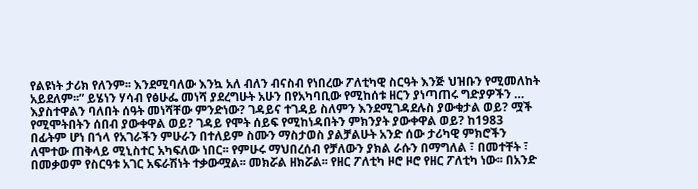የልዩነት ታሪክ የለንም፡፡ እንደሚባለው እንኳ አለ ብለን ብናስብ የነበረው ፖለቲካዊ ስርዓት እንጅ ህዝቡን የሚመለከት አይደለም፡፡” ይሄነን ሃሳብ የፅሁፌ መነሻ ያደረግሁት አሁን በየአካባቢው የሚከሰቱ ዘርን ያነጣጠሩ ግድያዎችን … እያስተዋልን ባለበት ሰዓት መነሻቸው ምንድነው? ገዳይና ተገዳይ ስለምን እንደሚገዳደሉስ ያውቁታል ወይ? ሟች የሚሞትበትን ሰበብ ያውቀዋል ወይ? ገዳይ የሞት ሰይፍ የሚከነዳበትን ምክንያት ያውቀዋል ወይ? ከ1983 በፊትም ሆነ በኀላ የአገራችን ምሁራን በተለይም ስሙን ማስታወስ ያልቻልሁት አንድ ሰው ታሪካዊ ምክሮችን ለሞተው ጠቅላይ ሚኒስተር አካፍለው ነበር፡፡ የምሁሩ ማህበረሰብ የቻለውን ያክል ራሱን በማግለል ፣ በመተቸት ፣ በመቃወም የስርዓቱ አገር አፍራሽነት ተቃውሟል፡፡ መክሯል ዘክሯል፡፡ የዘር ፖለቲካ ዞሮ ዞሮ የዘር ፖለቲካ ነው፡፡ በአንድ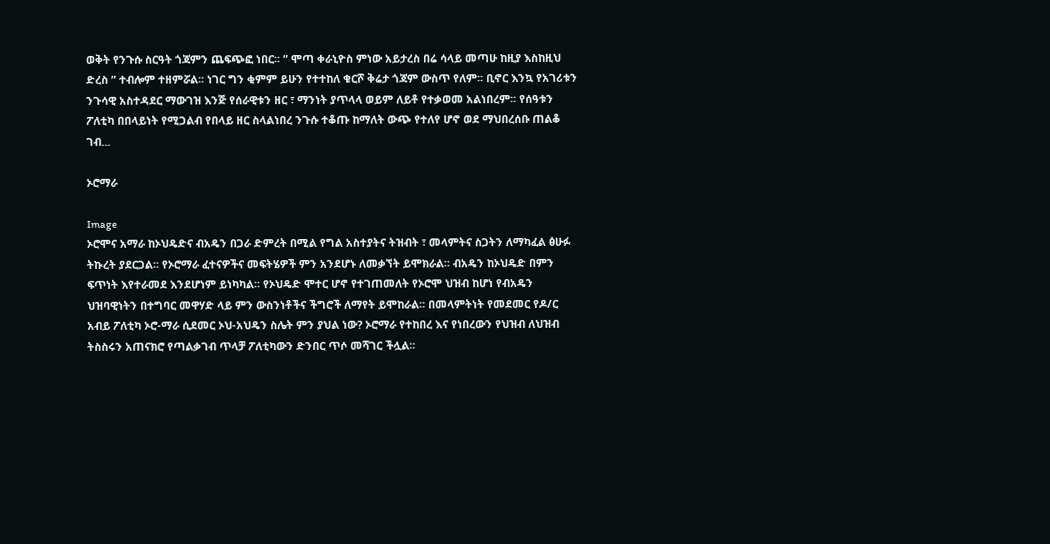ወቅት የንጉሱ ስርዓት ጎጃምን ጨፍጭፎ ነበር፡፡ ” ሞጣ ቀራኒዮስ ምነው አይታረስ በሬ ሳላይ መጣሁ ከዚያ እስከዚህ ድረስ ” ተብሎም ተዘምሯል፡፡ ነገር ግን ቂምም ይሁን የተተከለ ቁርሾ ቅሬታ ጎጃም ውስጥ የለም፡፡ ቢኖር እንኳ የአገሪቱን ንጉሳዊ አስተዳደር ማውገዝ እንጅ የሰራዊቱን ዘር ፣ ማንነት ያጥላላ ወይም ለይቶ የተቃወመ አልነበረም፡፡ የሰዓቱን ፖለቲካ በበላይነት የሚጋልብ የበላይ ዘር ስላልነበረ ንጉሱ ተቆጡ ከማለት ውጭ የተለየ ሆኖ ወደ ማህበረሰቡ ጠልቆ ገብ...

ኦሮማራ

Image
ኦሮሞና አማራ ከኦህዴድና ብአዴን በጋራ ድምረት በሚል የግል አስተያትና ትዝብት ፣ መላምትና ስጋትን ለማካፈል ፅሁፉ ትኩረት ያደርጋል፡፡ የኦሮማራ ፈተናዎችና መፍትሄዎች ምን አንደሆኑ ለመቃኘት ይሞክራል፡፡ ብአዴን ከኦህዴድ በምን ፍጥነት እየተራመደ እንደሆነም ይነካካል፡፡ የኦህዴድ ሞተር ሆኖ የተገጠመለት የኦሮሞ ህዝብ ከሆነ የብአዴን ህዝባዊነትን በተግባር መዋሃድ ላይ ምን ውስንነቶችና ችግሮች ለማየት ይሞከራል፡፡ በመላምትነት የመደመር የዶ/ር አብይ ፖለቲካ ኦሮ-ማራ ሲደመር ኦህ-አህዴን ስሌት ምን ያህል ነው? ኦሮማራ የተከበረ እና የነበረውን የህዝብ ለህዝብ ትስስሩን አጠናክሮ የጣልቃገብ ጥላቻ ፖለቲካውን ድንበር ጥሶ መሻገር ችሏል፡፡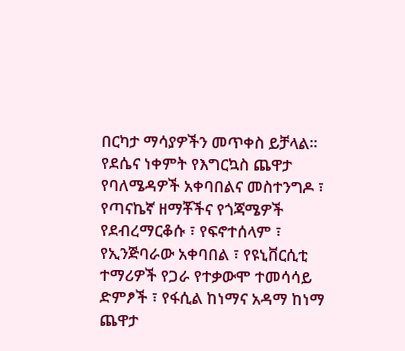በርካታ ማሳያዎችን መጥቀስ ይቻላል፡፡ የደሴና ነቀምት የእግርኳስ ጨዋታ የባለሜዳዎች አቀባበልና መስተንግዶ ፣ የጣናኬኛ ዘማቾችና የጎጃሜዎች የደብረማርቆሱ ፣ የፍኖተሰላም ፣ የኢንጅባራው አቀባበል ፣ የዩኒቨርሲቲ ተማሪዎች የጋራ የተቃውሞ ተመሳሳይ ድምፆች ፣ የፋሲል ከነማና አዳማ ከነማ ጨዋታ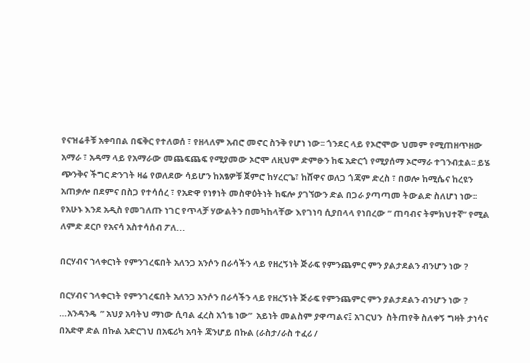የናዝሬቶቹ አቀባበል በፍቅር የተለወሰ ፣ የዘላለም አብሮ መኖር ስንቅ የሆነ ነው፡፡ ጎንደር ላይ የኦሮሞው ህመም የሚጠዘጥዘው አማራ ፣ አዳማ ላይ የአማራው መጨፍጨፍ የሚያመው ኦሮሞ ለዚህም ድምፁን ከፍ አድርጎ የሚያሰማ ኦሮማራ ተገንብቷል፡፡ ይሄ ጭንቅና ችግር ድንገት ዛሬ የወለደው ሳይሆን ከአፄዎቹ ጀምሮ ከሃረርጌ፣ ከሸዋና ወለጋ ጎጃም ድረስ ፣ በወሎ ከሚሴና ከረዩን አጠቃሎ በደምና በስጋ የተሳሰረ ፣ የአድዋ የነፃነት መስዋዕትነት ከፍሎ ያገኘውን ድል በጋራ ያጣጣመ ትውልድ ስለሆነ ነው፡፡ የአሁኑ እንደ አዲስ የመገለጡ ነገር የጥላቻ ሃውልትን በመካከላቸው እየገነባ ሲያበላላ የነበረው ” ጠባብና ትምክህተኛ” የሚል ለምድ ደርቦ የአናሳ አስተሳሰብ ፖለ...

በርሃብና ኀላቀርነት የምንገረፍበት አለንጋ አንሶን በራሳችን ላይ የዘረኝነት ጅራፍ የምንጨምር ምን ያልታደልን ብንሆን ነው ?

በርሃብና ኀላቀርነት የምንገረፍበት አለንጋ አንሶን በራሳችን ላይ የዘረኝነት ጅራፍ የምንጨምር ምን ያልታደልን ብንሆን ነው ? …አንዳንዴ  ” አህያ አባትህ ማነው ሲባል ፈረስ አጎቴ ነው”  አይነት መልስም ያዋጣልና፤ አገርህን  ስትጠየቅ ስለቀኝ ግዛት ታነሳና በአድዋ ድል በኩል አድርገህ በአፍሪካ አባት ጃንሆይ በኩል (ራስታ/ራስ ተፈሪ /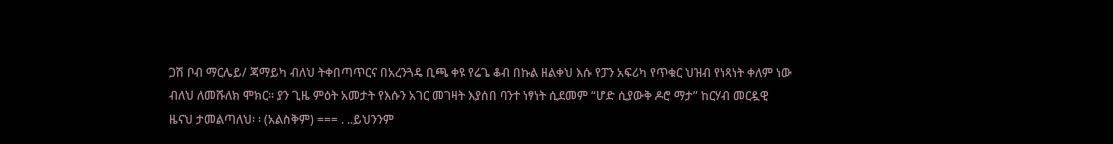ጋሽ ቦብ ማርሌይ/ ጃማይካ ብለህ ትቀበጣጥርና በአረንጓዴ ቢጫ ቀዩ የሬጌ ቆብ በኩል ዘልቀህ እሱ የፓን አፍሪካ የጥቁር ህዝብ የነጻነት ቀለም ነው ብለህ ለመሹለክ ሞክር፡፡ ያን ጊዜ ምዕት አመታት የእሱን አገር መገዛት እያሰበ ባንተ ነፃነት ሲደመም “ሆድ ሲያውቅ ዶሮ ማታ” ከርሃብ መርዷዊ ዜናህ ታመልጣለህ፡ ፡ (አልስቅም) === . ..ይህንንም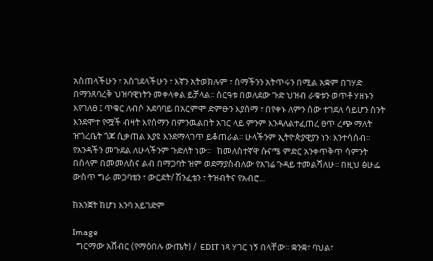አስጠላችሁን ፣ አስገደላችሁን ፣ እኛን አትወክሉም ፣ ስማችንን አትጥሩን በሚል አቋም በገሃድ በማንጸባረቅ ህዝባዊነትን መቀላቀል ይቻላል፡፡ ስርዓቱ በወለደው ጉድ ህዝብ ራቁቱን ወጥቶ ሃዘኑን እየገለፀ ፤ ጥቁር ለብሶ አደባባይ በአርምሞ ድምፁን እያሰማ ፣ በየቀኑ ለምን ሰው ተገደለ ሳይሆን ስንት እንደሞተ የሟች ብዛት እየሰማን በምንዉልበት አገር ላይ ምንም እንዳለልተፈጠረ ፀጥ ረጭ ማለት ዠጎረቤት ጎጆ ሲቃጠል እያዩ እንደማላገጥ ይቆጠራል፡፡ ሁላችንም ኢትዮጵያዊያን ነን፡ እንተሳሰብ፡፡ የአንዳችን መጉደል ለሁላችንም ጉድለት ነው፡፡   ከመለስተኛዋ ሱናሜ ምድር አንቀጥቅጥ ሳምንት በሰላም በመመለስና ልብ በማጋባት ዝም ወደማያስብለው የአገሬ ጉዳይ ተመልሻለሁ፡፡ በዚህ ፅሁፌ ውስጥ ግራ መጋባቴን ፣ ውርደት/ ሽንፈቴን ፣ ትዝብትና የአብሮ...

ከአንጀት ከሆነ እንባ አይገድም

Image
  ግርማው አሸብር (የማዕበሉ ውጤት) /  EDIT ነጻ ሃገር ነኝ በላቸው፡፡ ቋንቋ፣ ባህል፣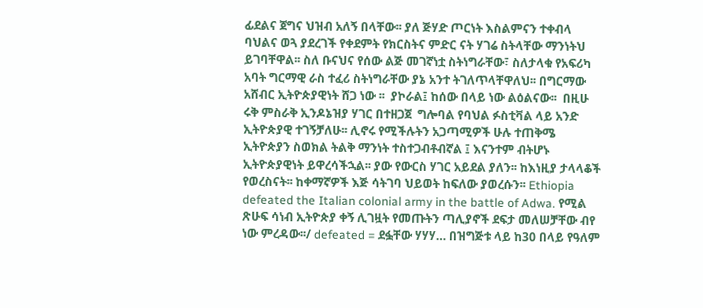ፊደልና ጀግና ህዝብ አለኝ በላቸው፡፡ ያለ ጅሃድ ጦርነት እስልምናን ተቀብላ ባህልና ወጓ ያደረገች የቀደምት የክርስትና ምድር ናት ሃገሬ ስትላቸው ማንነትህ ይገባቸዋል፡፡ ስለ ቡናህና የሰው ልጅ መገኛነቷ ስትነግራቸው፣ ስለታላቁ የአፍሪካ አባት ግርማዊ ራስ ተፈሪ ስትነግራቸው ያኔ አንተ ትገለጥላቸዋለህ፡፡ በግርማው አሸብር ኢትዮጵያዊነት ሸጋ ነው ፡፡  ያኮራል፤ ከሰው በላይ ነው ልዕልናው፡፡  በዚሁ ሩቅ ምስራቅ ኢንዶኔዝያ ሃገር በተዘጋጀ  ግሎባል የባህል ፉስቲቫል ላይ አንድ ኢትዮጵያዊ ተገኝቻለሁ፡፡ ሊኖሩ የሚችሉትን አጋጣሚዎች ሁሉ ተጠቅሜ ኢትዮጵያን ስወክል ትልቅ ማንነት ተስተጋብቶብኛል ፤ እናንተም ብትሆኑ ኢትዮጵያዊነት ይዋረሳችኋል፡፡ ያው የውርስ ሃገር አይደል ያለን፡፡ ከእነዚያ ታላላቆች የወረስናት፡፡ ከቀማኛዎች እጅ ሳትገባ ህይወት ከፍለው ያወረሱን፡፡ Ethiopia defeated the Italian colonial army in the battle of Adwa. የሚል ጽሁፍ ሳነብ ኢትዮጵያ ቀኝ ሊገዟት የመጡትን ጣሊያኖች ደፍታ መለሠቻቸው ብየ ነው ምረዳው፡፡/ defeated = ደፏቸው ሃሃሃ… በዝግጅቱ ላይ ከ30 በላይ የዓለም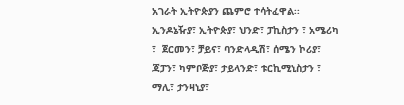አገራት ኢትዮጵያን ጨምሮ ተሳትፈዋል፡፡ ኢንዶኔዥያ፣ ኢትዮጵያ፣ ህንድ፣ ፓኪስታን ፣ አሜሪካ ፣  ጀርመን፣ ቻይና፣ ባንድላዲሽ፣ ሰሜን ኮሪያ፣ ጃፓን፣ ካምቦጅያ፣ ታይላንድ፣ ቱርኪሚኒስታን ፣ ማሊ፣ ታንዛኒያ፣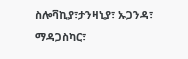ስሎቫኪያ፣ታንዛኒያ፣ ኡጋንዳ፣ ማዳጋስካር፣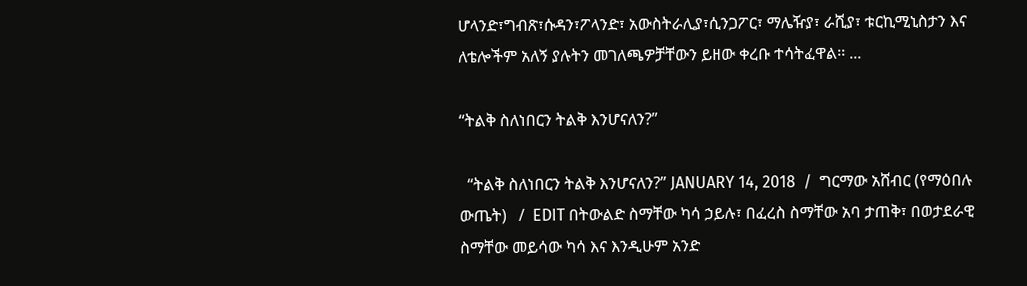ሆላንድ፣ግብጽ፣ሱዳን፣ፖላንድ፣ አውስትራሊያ፣ሲንጋፖር፣ ማሌዥያ፣ ራሺያ፣ ቱርኪሚኒስታን እና ለቴሎችም አለኝ ያሉትን መገለጫዎቻቸውን ይዘው ቀረቡ ተሳትፈዋል፡፡ ...

“ትልቅ ስለነበርን ትልቅ እንሆናለን?”

  “ትልቅ ስለነበርን ትልቅ እንሆናለን?” JANUARY 14, 2018  /  ግርማው አሸብር (የማዕበሉ ውጤት)   /  EDIT በትውልድ ስማቸው ካሳ ኃይሉ፣ በፈረስ ስማቸው አባ ታጠቅ፣ በወታደራዊ ስማቸው መይሳው ካሳ እና እንዲሁም አንድ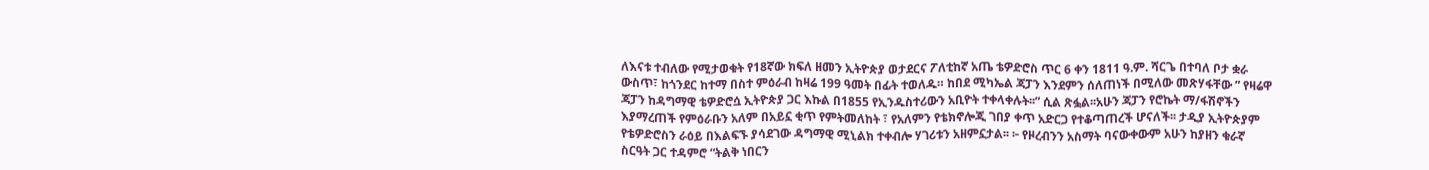ለእናቱ ተብለው የሚታወቁት የ18ኛው ክፍለ ዘመን ኢትዮጵያ ወታደርና ፖለቲከኛ አጤ ቴዎድሮስ ጥር 6 ቀን 1811 ዓ.ም. ሻርጌ በተባለ ቦታ ቋራ ውስጥ፣ ከጎንደር ከተማ በስተ ምዕራብ ከዛሬ 199 ዓመት በፊት ተወለዱ። ከበደ ሚካኤል ጃፓን እንደምን ሰለጠነች በሚለው መጽሃፋቸው ” የዛሬዋ ጃፓን ከዳግማዊ ቴዎድሮሷ ኢትዮጵያ ጋር እኩል በ1855 የኢንዱስተሪውን አቢዮት ተቀላቀሉት፡፡” ሲል ጽፏል፡፡አሁን ጃፓን የሮኬት ማ/ፋሽኖችን እያማረጠች የምዕራቡን አለም በአይኗ ቂጥ የምትመለከት ፣ የአለምን የቴክኖሎጂ ገበያ ቀጥ አድርጋ የተቆጣጠረች ሆናለች፡፡ ታዲያ ኢትዮጵያም የቴዎድሮስን ራዕይ በእልፍኙ ያሳደገው ዳግማዊ ሚኒልክ ተቀብሎ ሃገሪቱን አዘምኗታል፡፡ ፦ የዞረብንን አስማት ባናውቀውም አሁን ከያዘን ቁራኛ ስርዓት ጋር ተዳምሮ “ትልቅ ነበርን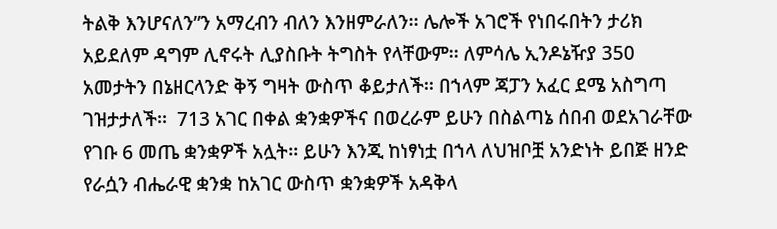ትልቅ እንሆናለን”ን አማረብን ብለን እንዘምራለን፡፡ ሌሎች አገሮች የነበሩበትን ታሪክ አይደለም ዳግም ሊኖሩት ሊያስቡት ትግስት የላቸውም፡፡ ለምሳሌ ኢንዶኔዥያ 350 አመታትን በኔዘርላንድ ቅኝ ግዛት ውስጥ ቆይታለች፡፡ በኀላም ጃፓን አፈር ደሜ አስግጣ ገዝታታለች፡፡  713 አገር በቀል ቋንቋዎችና በወረራም ይሁን በስልጣኔ ሰበብ ወደአገራቸው የገቡ 6 መጤ ቋንቋዎች አሏት፡፡ ይሁን እንጂ ከነፃነቷ በኀላ ለህዝቦቿ አንድነት ይበጅ ዘንድ የራሷን ብሔራዊ ቋንቋ ከአገር ውስጥ ቋንቋዎች አዳቅላ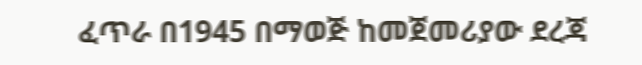ፈጥራ በ1945 በማወጅ ከመጀመሪያው ደረጃ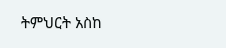ትምህርት አስከ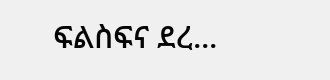ፍልስፍና ደረ...